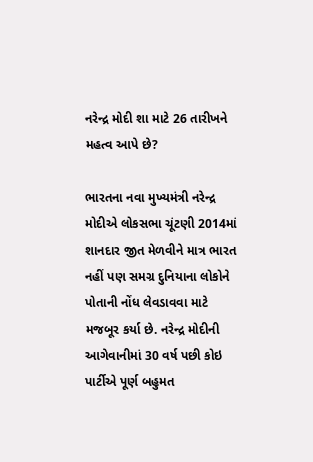નરેન્દ્ર મોદી શા માટે 26 તારીખને મહત્વ આપે છે?

ભારતના નવા મુખ્યમંત્રી નરેન્દ્ર મોદીએ લોકસભા ચૂંટણી 2014માં શાનદાર જીત મેળવીને માત્ર ભારત નહીં પણ સમગ્ર દુનિયાના લોકોને પોતાની નોંધ લેવડાવવા માટે મજબૂર કર્યા છે. નરેન્દ્ર મોદીની આગેવાનીમાં 30 વર્ષ પછી કોઇ પાર્ટીએ પૂર્ણ બહુમત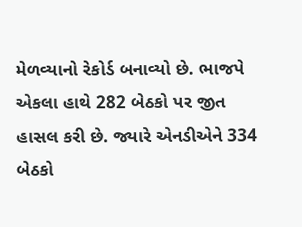મેળવ્યાનો રેકોર્ડ બનાવ્યો છે. ભાજપે એકલા હાથે 282 બેઠકો પર જીત હાસલ કરી છે. જ્યારે એનડીએને 334 બેઠકો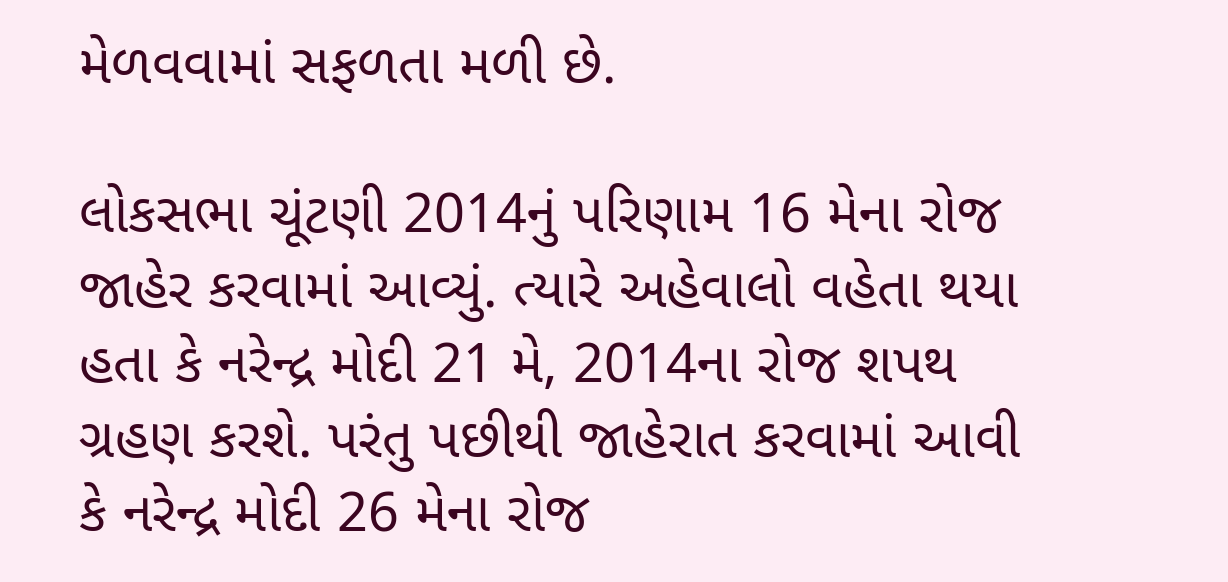મેળવવામાં સફળતા મળી છે.

લોકસભા ચૂંટણી 2014નું પરિણામ 16 મેના રોજ જાહેર કરવામાં આવ્યું. ત્યારે અહેવાલો વહેતા થયા હતા કે નરેન્દ્ર મોદી 21 મે, 2014ના રોજ શપથ ગ્રહણ કરશે. પરંતુ પછીથી જાહેરાત કરવામાં આવી કે નરેન્દ્ર મોદી 26 મેના રોજ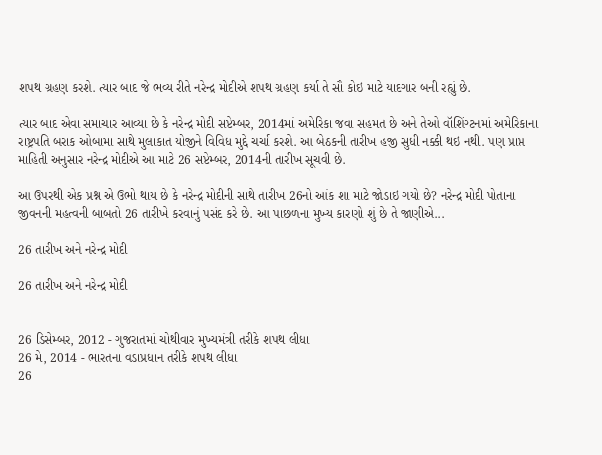શપથ ગ્રહણ કરશે. ત્યાર બાદ જે ભવ્ય રીતે નરેન્દ્ર મોદીએ શપથ ગ્રહણ કર્યા તે સૌ કોઇ માટે યાદગાર બની રહ્યું છે.

ત્યાર બાદ એવા સમાચાર આવ્યા છે કે નરેન્દ્ર મોદી સપ્ટેમ્બર, 2014માં અમેરિકા જવા સહમત છે અને તેઓ વૉશિંગ્ટનમાં અમેરિકાના રાષ્ટ્રપતિ બરાક ઓબામા સાથે મુલાકાત યોજીને વિવિધ મુદ્દે ચર્ચા કરશે. આ બેઠકની તારીખ હજી સુધી નક્કી થઇ નથી. પણ પ્રાપ્ત માહિતી અનુસાર નરેન્દ્ર મોદીએ આ માટે 26 સપ્ટેમ્બર, 2014ની તારીખ સૂચવી છે.

આ ઉપરથી એક પ્રશ્ન એ ઉભો થાય છે કે નરેન્દ્ર મોદીની સાથે તારીખ 26નો આંક શા માટે જોડાઇ ગયો છે? નરેન્દ્ર મોદી પોતાના જીવનની મહત્વની બાબતો 26 તારીખે કરવાનું પસંદ કરે છે. આ પાછળના મુખ્ય કારણો શું છે તે જાણીએ...

26 તારીખ અને નરેન્દ્ર મોદી

26 તારીખ અને નરેન્દ્ર મોદી


26 ડિસેમ્બર, 2012 - ગુજરાતમાં ચોથીવાર મુખ્યમંત્રી તરીકે શપથ લીધા
26 મે, 2014 - ભારતના વડાપ્રધાન તરીકે શપથ લીધા
26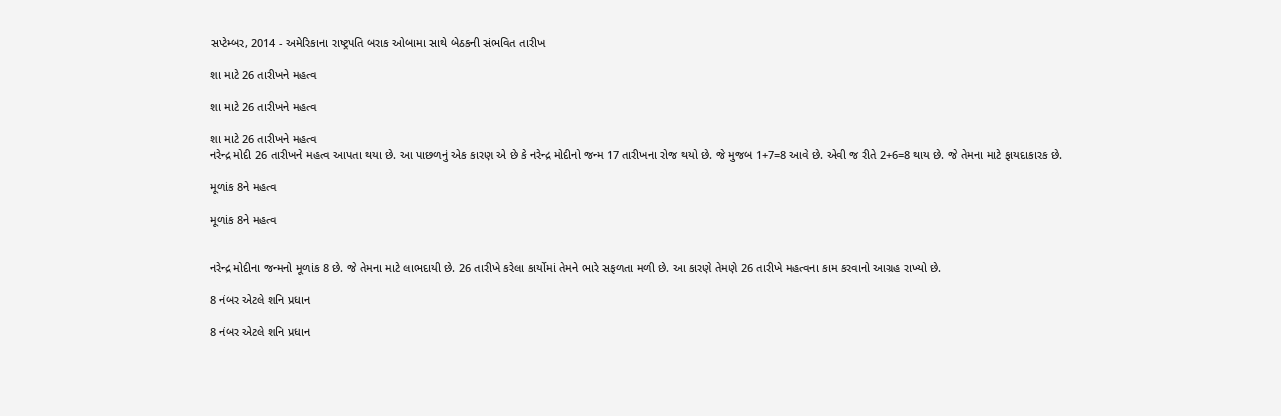સપ્ટેમ્બર, 2014 - અમેરિકાના રાષ્ટ્રપતિ બરાક ઓબામા સાથે બેઠકની સંભવિત તારીખ

શા માટે 26 તારીખને મહત્વ

શા માટે 26 તારીખને મહત્વ

શા માટે 26 તારીખને મહત્વ
નરેન્દ્ર મોદી 26 તારીખને મહત્વ આપતા થયા છે. આ પાછળનું એક કારણ એ છે કે નરેન્દ્ર મોદીનો જન્મ 17 તારીખના રોજ થયો છે. જે મુજબ 1+7=8 આવે છે. એવી જ રીતે 2+6=8 થાય છે. જે તેમના માટે ફાયદાકારક છે.

મૂળાંક 8ને મહત્વ

મૂળાંક 8ને મહત્વ


નરેન્દ્ર મોદીના જન્મનો મૂળાંક 8 છે. જે તેમના માટે લાભદાયી છે. 26 તારીખે કરેલા કાર્યોમાં તેમને ભારે સફળતા મળી છે. આ કારણે તેમણે 26 તારીખે મહત્વના કામ કરવાનો આગ્રહ રાખ્યો છે.

8 નંબર એટલે શનિ પ્રધાન

8 નંબર એટલે શનિ પ્રધાન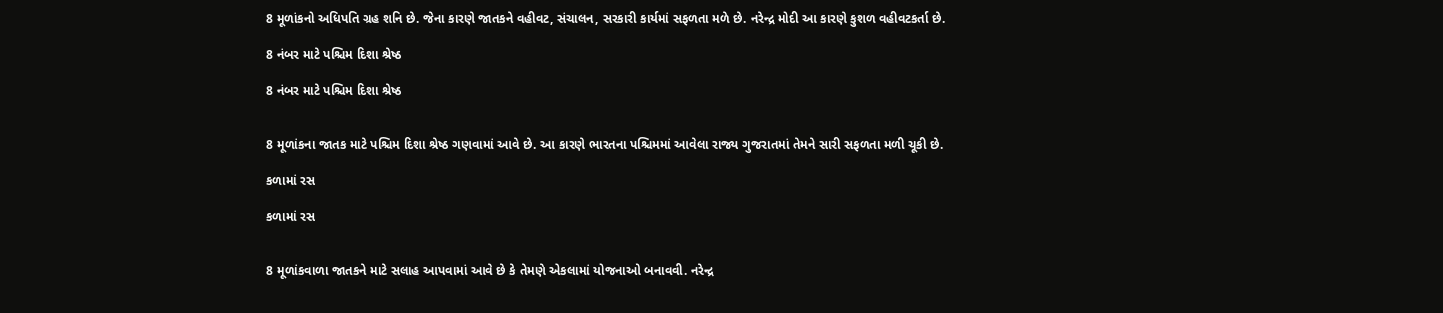8 મૂળાંકનો અધિપતિ ગ્રહ શનિ છે. જેના કારણે જાતકને વહીવટ, સંચાલન, સરકારી કાર્યમાં સફળતા મળે છે. નરેન્દ્ર મોદી આ કારણે કુશળ વહીવટકર્તા છે.

8 નંબર માટે પશ્ચિમ દિશા શ્રેષ્ઠ

8 નંબર માટે પશ્ચિમ દિશા શ્રેષ્ઠ


8 મૂળાંકના જાતક માટે પશ્ચિમ દિશા શ્રેષ્ઠ ગણવામાં આવે છે. આ કારણે ભારતના પશ્ચિમમાં આવેલા રાજ્ય ગુજરાતમાં તેમને સારી સફળતા મળી ચૂકી છે.

કળામાં રસ

કળામાં રસ


8 મૂળાંકવાળા જાતકને માટે સલાહ આપવામાં આવે છે કે તેમણે એકલામાં યોજનાઓ બનાવવી. નરેન્દ્ર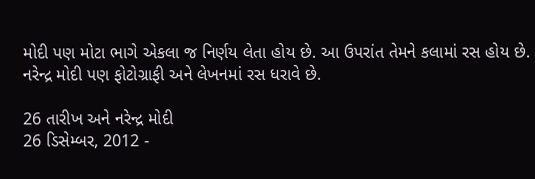મોદી પણ મોટા ભાગે એકલા જ નિર્ણય લેતા હોય છે. આ ઉપરાંત તેમને કલામાં રસ હોય છે. નરેન્દ્ર મોદી પણ ફોટોગ્રાફી અને લેખનમાં રસ ધરાવે છે.

26 તારીખ અને નરેન્દ્ર મોદી
26 ડિસેમ્બર, 2012 -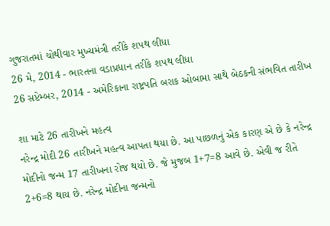ગુજરાતમાં ચોથીવાર મુખ્યમંત્રી તરીકે શપથ લીધા
26 મે, 2014 - ભારતના વડાપ્રધાન તરીકે શપથ લીધા
26 સપ્ટેમ્બર, 2014 - અમેરિકાના રાષ્ટ્રપતિ બરાક ઓબામા સાથે બેઠકની સંભવિત તારીખ

શા માટે 26 તારીખને મહત્વ
નરેન્દ્ર મોદી 26 તારીખને મહત્વ આપતા થયા છે. આ પાછળનું એક કારણ એ છે કે નરેન્દ્ર મોદીનો જન્મ 17 તારીખના રોજ થયો છે. જે મુજબ 1+7=8 આવે છે. એવી જ રીતે 2+6=8 થાય છે. નરેન્દ્ર મોદીના જન્મનો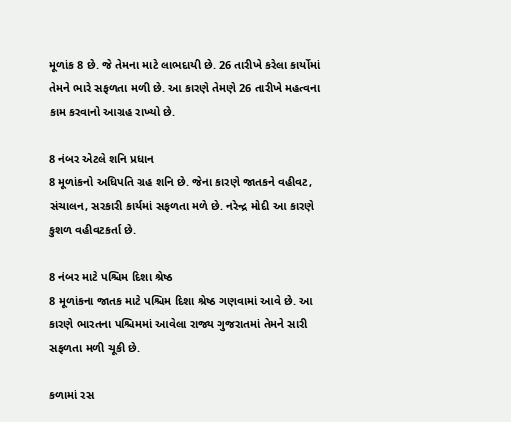મૂળાંક 8 છે. જે તેમના માટે લાભદાયી છે. 26 તારીખે કરેલા કાર્યોમાં તેમને ભારે સફળતા મળી છે. આ કારણે તેમણે 26 તારીખે મહત્વના કામ કરવાનો આગ્રહ રાખ્યો છે.

8 નંબર એટલે શનિ પ્રધાન
8 મૂળાંકનો અધિપતિ ગ્રહ શનિ છે. જેના કારણે જાતકને વહીવટ, સંચાલન, સરકારી કાર્યમાં સફળતા મળે છે. નરેન્દ્ર મોદી આ કારણે કુશળ વહીવટકર્તા છે.

8 નંબર માટે પશ્ચિમ દિશા શ્રેષ્ઠ
8 મૂળાંકના જાતક માટે પશ્ચિમ દિશા શ્રેષ્ઠ ગણવામાં આવે છે. આ કારણે ભારતના પશ્ચિમમાં આવેલા રાજ્ય ગુજરાતમાં તેમને સારી સફળતા મળી ચૂકી છે.

કળામાં રસ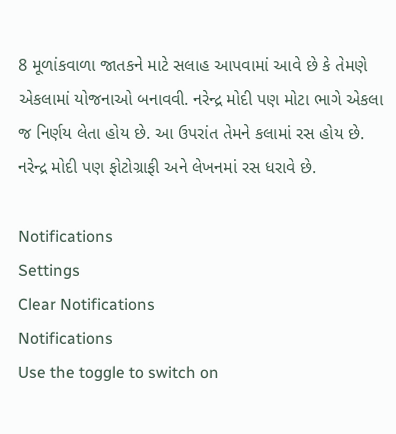8 મૂળાંકવાળા જાતકને માટે સલાહ આપવામાં આવે છે કે તેમણે એકલામાં યોજનાઓ બનાવવી. નરેન્દ્ર મોદી પણ મોટા ભાગે એકલા જ નિર્ણય લેતા હોય છે. આ ઉપરાંત તેમને કલામાં રસ હોય છે. નરેન્દ્ર મોદી પણ ફોટોગ્રાફી અને લેખનમાં રસ ધરાવે છે.

Notifications
Settings
Clear Notifications
Notifications
Use the toggle to switch on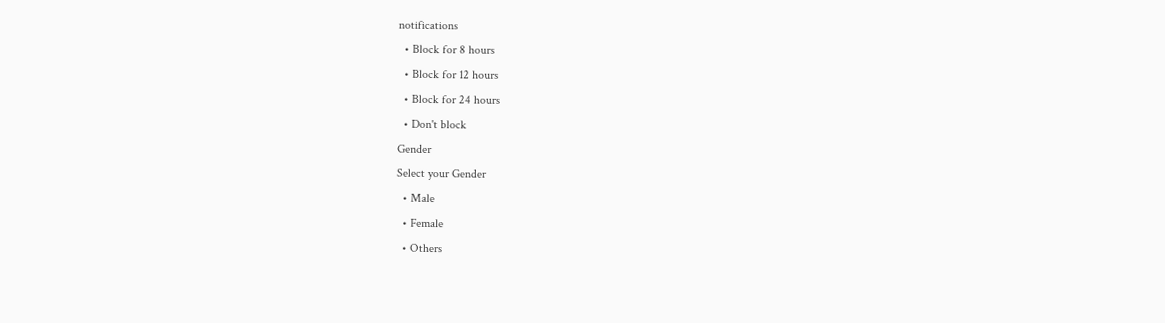notifications
  • Block for 8 hours
  • Block for 12 hours
  • Block for 24 hours
  • Don't block
Gender
Select your Gender
  • Male
  • Female
  • Others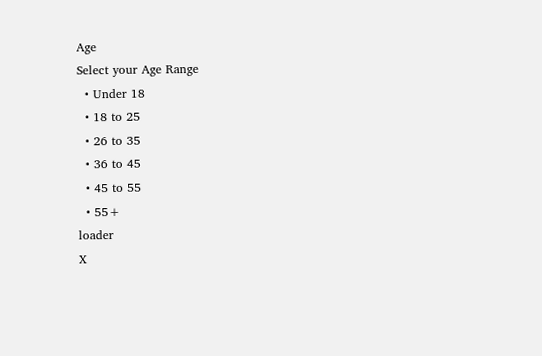Age
Select your Age Range
  • Under 18
  • 18 to 25
  • 26 to 35
  • 36 to 45
  • 45 to 55
  • 55+
loader
X